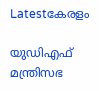Latestകേരളം

യുഡിഎഫ് മന്ത്രിസഭ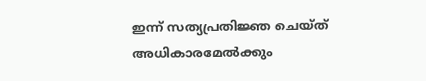ഇന്ന് സത്യപ്രതിജ്ഞ ചെയ്ത് അധികാരമേല്‍ക്കും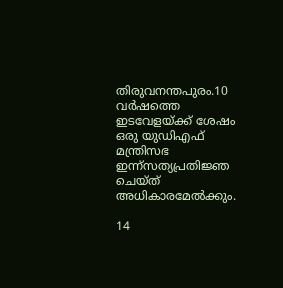തിരുവനന്തപുരം.10 വർഷത്തെ ഇടവേളയ്ക്ക് ശേഷം ഒരു യുഡിഎഫ് മന്ത്രിസഭ ഇന്ന്സത്യപ്രതിജ്ഞ ചെയ്ത് അധികാരമേല്‍ക്കും.

14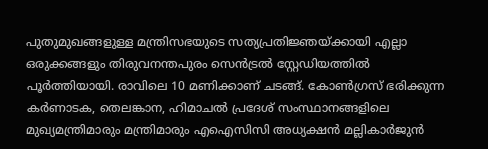പുതുമുഖങ്ങളുള്ള മന്ത്രിസഭയുടെ സത്യപ്രതിജ്ഞയ്ക്കായി എല്ലാ ഒരുക്കങ്ങളും തിരുവനന്തപുരം സെൻട്രല്‍ സ്റ്റേഡിയത്തില്‍ പൂർത്തിയായി. രാവിലെ 10 മണിക്കാണ് ചടങ്ങ്. കോണ്‍ഗ്രസ് ഭരിക്കുന്ന കർണാടക, തെലങ്കാന, ഹിമാചല്‍ പ്രദേശ് സംസ്ഥാനങ്ങളിലെ മുഖ്യമന്ത്രിമാരും മന്ത്രിമാരും എഐസിസി അധ്യക്ഷൻ മല്ലികാർജുൻ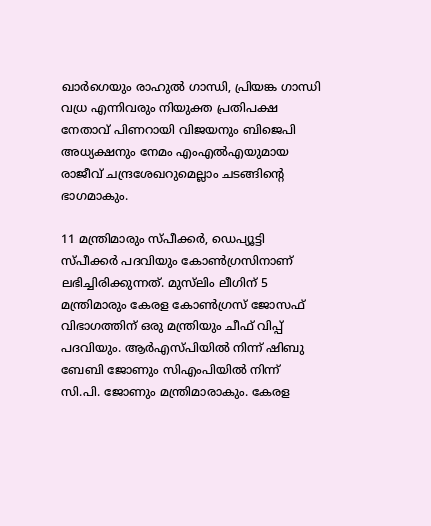ഖാർഗെയും രാഹുല്‍ ഗാന്ധി, പ്രിയങ്ക ഗാന്ധി വധ്ര എന്നിവരും നിയുക്ത പ്രതിപക്ഷ നേതാവ് പിണറായി വിജയനും ബിജെപി അധ്യക്ഷനും നേമം എംഎല്‍എയുമായ രാജീവ് ചന്ദ്രശേഖറുമെല്ലാം ചടങ്ങിന്‍റെ ഭാഗമാകും.

11 മന്ത്രിമാരും സ്പീക്കർ, ഡെപ്യൂട്ടി സ്പീക്കർ പദവിയും കോണ്‍ഗ്രസിനാണ് ലഭിച്ചിരിക്കുന്നത്. മുസ്‌ലിം ലീഗിന് 5 മന്ത്രിമാരും കേരള കോണ്‍ഗ്രസ് ജോസഫ് വിഭാഗത്തിന് ഒരു മന്ത്രിയും ചീഫ് വിപ്പ് പദവിയും. ആർഎസ്പിയില്‍ നിന്ന് ഷിബു ബേബി ജോണും സിഎംപിയില്‍ നിന്ന് സി.പി. ജോണും മന്ത്രിമാരാകും. കേരള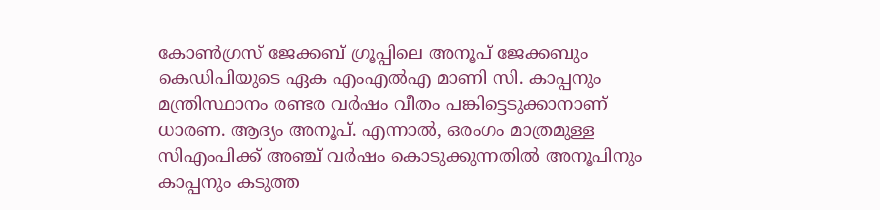കോണ്‍ഗ്രസ് ജേക്കബ് ഗ്രൂപ്പിലെ അനൂപ് ജേക്കബും കെഡിപിയുടെ ഏക എംഎല്‍എ മാണി സി. കാപ്പനും മന്ത്രിസ്ഥാനം രണ്ടര വർഷം വീതം പങ്കിട്ടെടുക്കാനാണ് ധാരണ. ആദ്യം അനൂപ്. എന്നാല്‍, ഒരംഗം മാത്രമുള്ള സിഎംപിക്ക് അഞ്ച് വർഷം കൊടുക്കുന്നതില്‍ അനൂപിനും കാപ്പനും കടുത്ത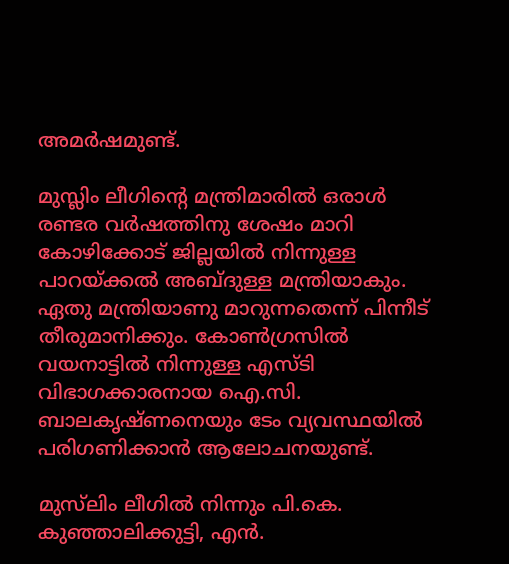അമർഷമുണ്ട്.

മുസ്ലിം ലീഗിന്‍റെ മന്ത്രിമാരില്‍ ഒരാള്‍ രണ്ടര വര്‍ഷത്തിനു ശേഷം മാറി കോഴിക്കോട് ജില്ലയില്‍ നിന്നുള്ള പാറയ്ക്കല്‍ അബ്ദുള്ള മന്ത്രിയാകും. ഏതു മന്ത്രിയാണു മാറുന്നതെന്ന് പിന്നീട് തീരുമാനിക്കും. കോണ്‍ഗ്രസില്‍ വയനാട്ടില്‍ നിന്നുള്ള എസ്ടി വിഭാഗക്കാരനായ ഐ.സി. ബാലകൃഷ്ണനെയും ടേം വ്യവസ്ഥയില്‍ പരിഗണിക്കാൻ ആലോചനയുണ്ട്.

മുസ്‌ലിം ലീഗില്‍ നിന്നും പി.കെ. കുഞ്ഞാലിക്കുട്ടി, എൻ.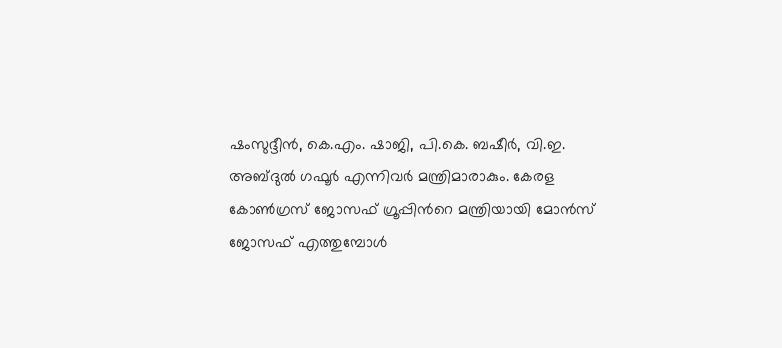ഷംസുദ്ദീൻ, കെ.എം. ഷാജി, പി.കെ. ബഷീർ, വി.ഇ. അബ്ദുല്‍ ഗഫൂർ എന്നിവർ മന്ത്രിമാരാകും. കേരള കോണ്‍ഗ്രസ് ജോസഫ് ഗ്രൂപ്പിന്‍റെ മന്ത്രിയായി മോൻസ് ജോസഫ് എത്തുമ്പോള്‍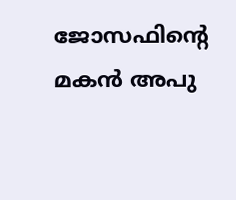ജോസഫിന്‍റെ മകൻ അപു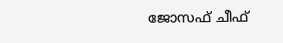ജോസഫ് ചീഫ്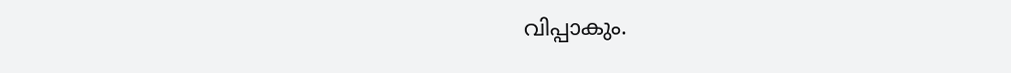വിപ്പാകും.